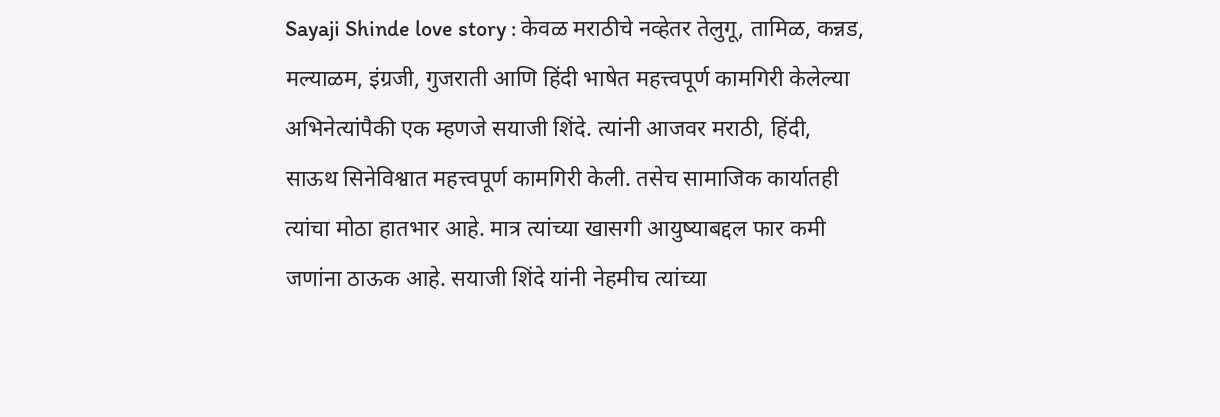Sayaji Shinde love story : केवळ मराठीचे नव्हेतर तेलुगू, तामिळ, कन्नड, मल्याळम, इंग्रजी, गुजराती आणि हिंदी भाषेत महत्त्वपूर्ण कामगिरी केलेल्या अभिनेत्यांपैकी एक म्हणजे सयाजी शिंदे. त्यांनी आजवर मराठी, हिंदी, साऊथ सिनेविश्वात महत्त्वपूर्ण कामगिरी केली. तसेच सामाजिक कार्यातही त्यांचा मोठा हातभार आहे. मात्र त्यांच्या खासगी आयुष्याबद्दल फार कमी जणांना ठाऊक आहे. सयाजी शिंदे यांनी नेहमीच त्यांच्या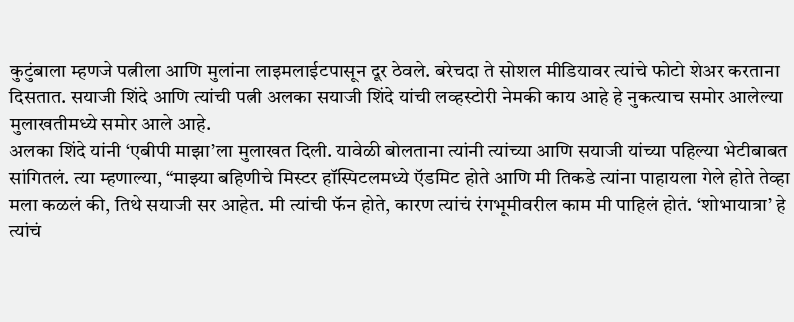कुटुंबाला म्हणजे पत्नीला आणि मुलांना लाइमलाईटपासून दूर ठेवले. बरेचदा ते सोशल मीडियावर त्यांचे फोटो शेअर करताना दिसतात. सयाजी शिंदे आणि त्यांची पत्नी अलका सयाजी शिंदे यांची लव्हस्टोरी नेमकी काय आहे हे नुकत्याच समोर आलेल्या मुलाखतीमध्ये समोर आले आहे.
अलका शिंदे यांनी ‘एबीपी माझा’ला मुलाखत दिली. यावेळी बोलताना त्यांनी त्यांच्या आणि सयाजी यांच्या पहिल्या भेटीबाबत सांगितलं. त्या म्हणाल्या, “माझ्या बहिणीचे मिस्टर हॉस्पिटलमध्ये ऍडमिट होते आणि मी तिकडे त्यांना पाहायला गेले होते तेव्हा मला कळलं की, तिथे सयाजी सर आहेत. मी त्यांची फॅन होते, कारण त्यांचं रंगभूमीवरील काम मी पाहिलं होतं. ‘शोभायात्रा’ हे त्यांचं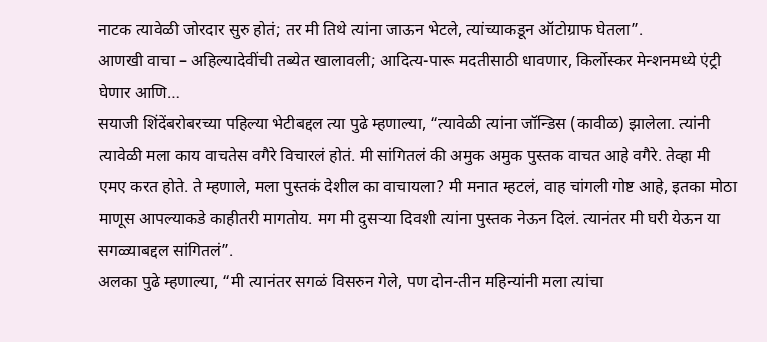नाटक त्यावेळी जोरदार सुरु होतं; तर मी तिथे त्यांना जाऊन भेटले, त्यांच्याकडून ऑटोग्राफ घेतला”.
आणखी वाचा – अहिल्यादेवींची तब्येत खालावली; आदित्य-पारू मदतीसाठी धावणार, किर्लोस्कर मेन्शनमध्ये एंट्री घेणार आणि…
सयाजी शिंदेंबरोबरच्या पहिल्या भेटीबद्दल त्या पुढे म्हणाल्या, “त्यावेळी त्यांना जॉन्डिस (कावीळ) झालेला. त्यांनी त्यावेळी मला काय वाचतेस वगैरे विचारलं होतं. मी सांगितलं की अमुक अमुक पुस्तक वाचत आहे वगैरे. तेव्हा मी एमए करत होते. ते म्हणाले, मला पुस्तकं देशील का वाचायला? मी मनात म्हटलं, वाह चांगली गोष्ट आहे, इतका मोठा माणूस आपल्याकडे काहीतरी मागतोय. मग मी दुसऱ्या दिवशी त्यांना पुस्तक नेऊन दिलं. त्यानंतर मी घरी येऊन या सगळ्याबद्दल सांगितलं”.
अलका पुढे म्हणाल्या, “मी त्यानंतर सगळं विसरुन गेले, पण दोन-तीन महिन्यांनी मला त्यांचा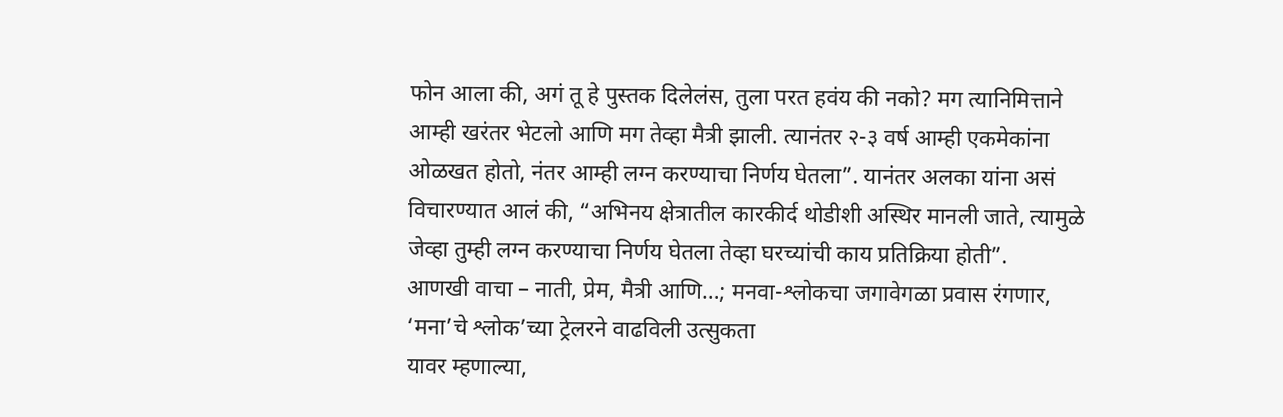फोन आला की, अगं तू हे पुस्तक दिलेलंस, तुला परत हवंय की नको? मग त्यानिमित्ताने आम्ही खरंतर भेटलो आणि मग तेव्हा मैत्री झाली. त्यानंतर २-३ वर्ष आम्ही एकमेकांना ओळखत होतो, नंतर आम्ही लग्न करण्याचा निर्णय घेतला”. यानंतर अलका यांना असं विचारण्यात आलं की, “अभिनय क्षेत्रातील कारकीर्द थोडीशी अस्थिर मानली जाते, त्यामुळे जेव्हा तुम्ही लग्न करण्याचा निर्णय घेतला तेव्हा घरच्यांची काय प्रतिक्रिया होती”.
आणखी वाचा – नाती, प्रेम, मैत्री आणि…; मनवा-श्लोकचा जगावेगळा प्रवास रंगणार, ‘मना’चे श्लोक’च्या ट्रेलरने वाढविली उत्सुकता
यावर म्हणाल्या,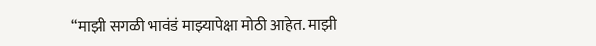“माझी सगळी भावंडं माझ्यापेक्षा मोठी आहेत. माझी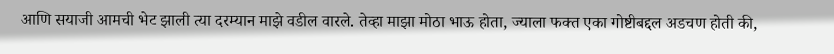आणि सयाजी आमची भेट झाली त्या दरम्यान माझे वडील वारले. तेव्हा माझा मोठा भाऊ होता, ज्याला फक्त एका गोष्टीबद्दल अडचण होती की,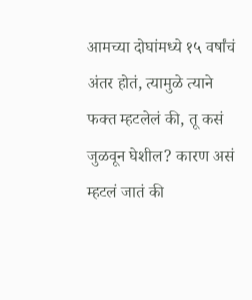आमच्या दोघांमध्ये १५ वर्षांचं अंतर होतं, त्यामुळे त्याने फक्त म्हटलेलं की, तू कसं जुळवून घेशील? कारण असं म्हटलं जातं की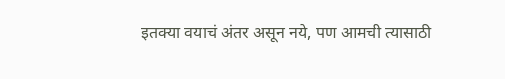इतक्या वयाचं अंतर असून नये, पण आमची त्यासाठी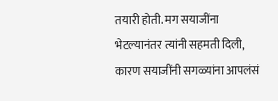तयारी होती. मग सयाजींना भेटल्यानंतर त्यांनी सहमती दिली, कारण सयाजींनी सगळ्यांना आपलंसं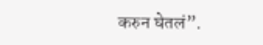करुन घेतलं”.